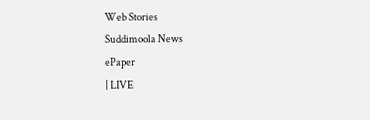Web Stories
Suddimoola News
ePaper
| LIVE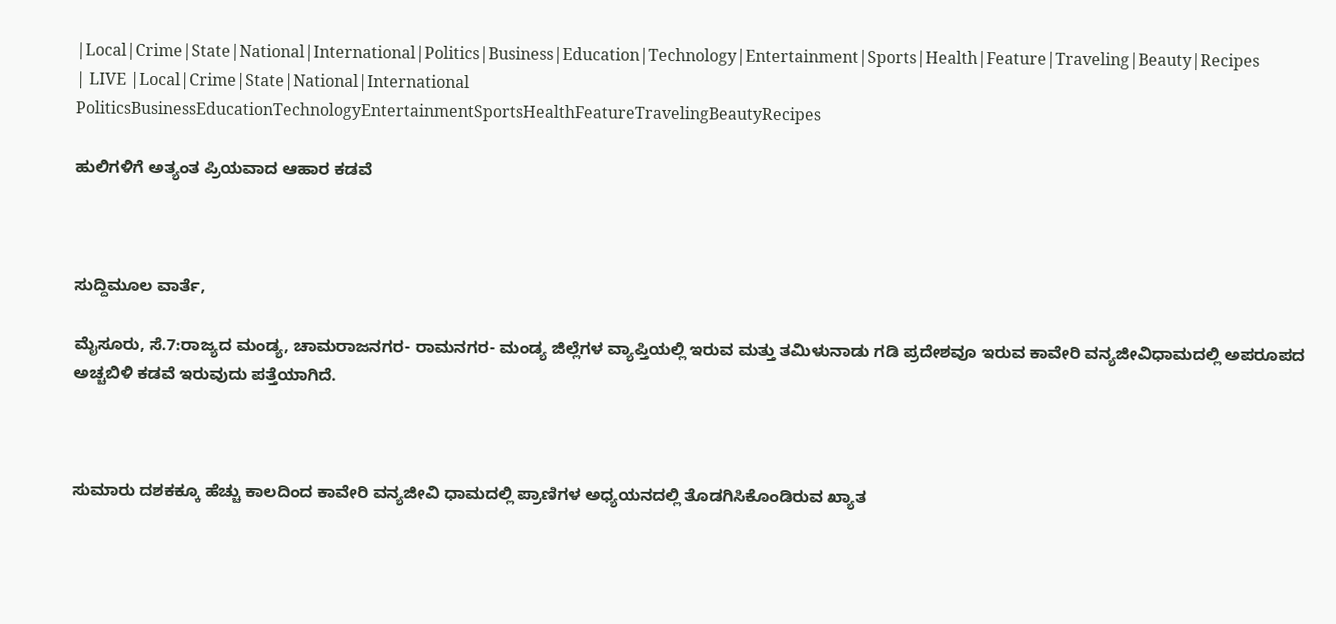|Local|Crime|State|National|International|Politics|Business|Education|Technology|Entertainment|Sports|Health|Feature|Traveling|Beauty|Recipes
| LIVE |Local|Crime|State|National|International
PoliticsBusinessEducationTechnologyEntertainmentSportsHealthFeatureTravelingBeautyRecipes

ಹುಲಿಗಳಿಗೆ ಅತ್ಯಂತ ಪ್ರಿಯವಾದ ಆಹಾರ ಕಡವೆ



ಸುದ್ದಿಮೂಲ ವಾರ್ತೆ,

ಮೈಸೂರು, ಸೆ.7:ರಾಜ್ಯದ ಮಂಡ್ಯ, ಚಾಮರಾಜನಗರ- ರಾಮನಗರ- ಮಂಡ್ಯ ಜಿಲ್ಲೆಗಳ ವ್ಯಾಪ್ತಿಯಲ್ಲಿ ಇರುವ ಮತ್ತು ತಮಿಳುನಾಡು ಗಡಿ ಪ್ರದೇಶವೂ ಇರುವ ಕಾವೇರಿ ವನ್ಯಜೀವಿಧಾಮದಲ್ಲಿ ಅಪರೂಪದ ಅಚ್ಚಬಿಳಿ ಕಡವೆ ಇರುವುದು ಪತ್ತೆಯಾಗಿದೆ.



ಸುಮಾರು ದಶಕಕ್ಕೂ ಹೆಚ್ಚು ಕಾಲದಿಂದ ಕಾವೇರಿ ವನ್ಯಜೀವಿ ಧಾಮದಲ್ಲಿ ಪ್ರಾಣಿಗಳ ಅಧ್ಯಯನದಲ್ಲಿ ತೊಡಗಿಸಿಕೊಂಡಿರುವ ಖ್ಯಾತ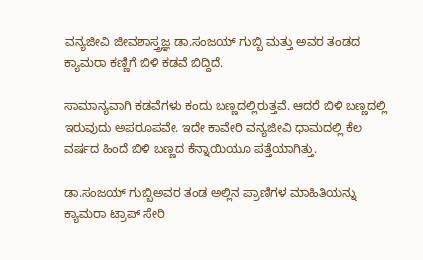ವನ್ಯಜೀವಿ ಜೀವಶಾಸ್ತ್ರಜ್ಞ ಡಾ.ಸಂಜಯ್ ಗುಬ್ಬಿ ಮತ್ತು ಅವರ ತಂಡದ ಕ್ಯಾಮರಾ ಕಣ್ಣಿಗೆ ಬಿಳಿ ಕಡವೆ ಬಿದ್ದಿದೆ.

ಸಾಮಾನ್ಯವಾಗಿ ಕಡವೆಗಳು ಕಂದು ಬಣ್ಣದಲ್ಲಿರುತ್ತವೆ. ಆದರೆ ಬಿಳಿ ಬಣ್ಣದಲ್ಲಿ ಇರುವುದು ಅಪರೂಪವೇ. ಇದೇ ಕಾವೇರಿ ವನ್ಯಜೀವಿ ಧಾಮದಲ್ಲಿ ಕೆಲ ವರ್ಷದ ಹಿಂದೆ ಬಿಳಿ ಬಣ್ಣದ ಕೆನ್ನಾಯಿಯೂ ಪತ್ತೆಯಾಗಿತ್ತು.

ಡಾ.ಸಂಜಯ್ ಗುಬ್ಬಿಅವರ ತಂಡ ಅಲ್ಲಿನ ಪ್ರಾಣಿಗಳ ಮಾಹಿತಿಯನ್ನು ಕ್ಯಾಮರಾ ಟ್ರಾಪ್‌ ಸೇರಿ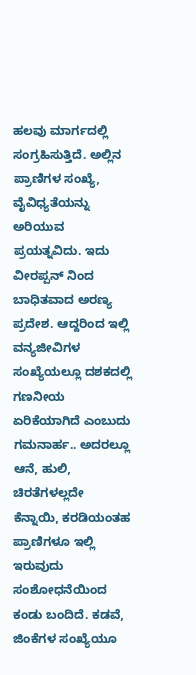ಹಲವು ಮಾರ್ಗದಲ್ಲಿ ಸಂಗ್ರಹಿಸುತ್ತಿದೆ. ಅಲ್ಲಿನ ಪ್ರಾಣಿಗಳ ಸಂಖ್ಯೆ, ವೈವಿಧ್ಯತೆಯನ್ನು ಅರಿಯುವ ಪ್ರಯತ್ನವಿದು. ಇದು ವೀರಪ್ಪನ್‌ ನಿಂದ ಬಾಧಿತವಾದ ಅರಣ್ಯ ಪ್ರದೇಶ. ಆದ್ದರಿಂದ ಇಲ್ಲಿ ವನ್ಯಜೀವಿಗಳ ಸಂಖ್ಯೆಯಲ್ಲೂ ದಶಕದಲ್ಲಿ ಗಣನೀಯ ಏರಿಕೆಯಾಗಿದೆ ಎಂಬುದು ಗಮನಾರ್ಹ.. ಅದರಲ್ಲೂ ಆನೆ, ಹುಲಿ, ಚಿರತೆಗಳಲ್ಲದೇ ಕೆನ್ನಾಯಿ, ಕರಡಿಯಂತಹ ಪ್ರಾಣಿಗಳೂ ಇಲ್ಲಿ ಇರುವುದು ಸಂಶೋಧನೆಯಿಂದ ಕಂಡು ಬಂದಿದೆ. ಕಡವೆ, ಜಿಂಕೆಗಳ ಸಂಖ್ಯೆಯೂ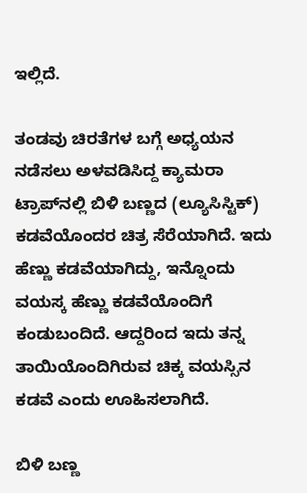ಇಲ್ಲಿದೆ.

ತಂಡವು ಚಿರತೆಗಳ ಬಗ್ಗೆ ಅಧ್ಯಯನ ನಡೆಸಲು ಅಳವಡಿಸಿದ್ದ ಕ್ಯಾಮರಾ ಟ್ರಾಪ್‌ನಲ್ಲಿ ಬಿಳಿ ಬಣ್ಣದ (ಲ್ಯೂಸಿಸ್ಟಿಕ್) ಕಡವೆಯೊಂದರ ಚಿತ್ರ ಸೆರೆಯಾಗಿದೆ. ಇದು ಹೆಣ್ಣು ಕಡವೆಯಾಗಿದ್ದು, ಇನ್ನೊಂದು ವಯಸ್ಕ ಹೆಣ್ಣು ಕಡವೆಯೊಂದಿಗೆ ಕಂಡುಬಂದಿದೆ. ಆದ್ದರಿಂದ ಇದು ತನ್ನ ತಾಯಿಯೊಂದಿಗಿರುವ ಚಿಕ್ಕ ವಯಸ್ಸಿನ ಕಡವೆ ಎಂದು ಊಹಿಸಲಾಗಿದೆ.

ಬಿಳಿ ಬಣ್ಣ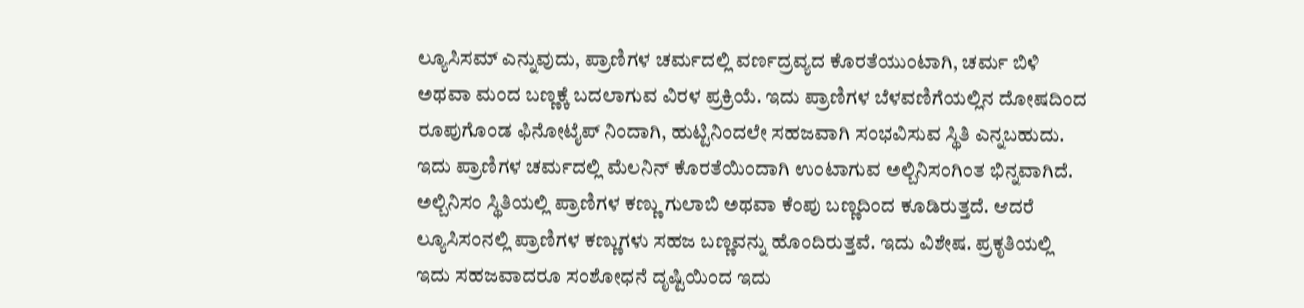ಲ್ಯೂಸಿಸಮ್ ಎನ್ನುವುದು, ಪ್ರಾಣಿಗಳ ಚರ್ಮದಲ್ಲಿ ವರ್ಣದ್ರವ್ಯದ ಕೊರತೆಯುಂಟಾಗಿ, ಚರ್ಮ ಬಿಳಿ ಅಥವಾ ಮಂದ ಬಣ್ಣಕ್ಕೆ ಬದಲಾಗುವ ವಿರಳ ಪ್ರಕ್ರಿಯೆ. ಇದು ಪ್ರಾಣಿಗಳ ಬೆಳವಣಿಗೆಯಲ್ಲಿನ ದೋಷದಿಂದ ರೂಪುಗೊಂಡ ಫಿನೋಟೈಪ್ ನಿಂದಾಗಿ, ಹುಟ್ಟಿನಿಂದಲೇ ಸಹಜವಾಗಿ ಸಂಭವಿಸುವ ಸ್ಥಿತಿ ಎನ್ನಬಹುದು. ಇದು ಪ್ರಾಣಿಗಳ ಚರ್ಮದಲ್ಲಿ ಮೆಲನಿನ್ ಕೊರತೆಯಿಂದಾಗಿ ಉಂಟಾಗುವ ಅಲ್ಬಿನಿಸಂಗಿಂತ ಭಿನ್ನವಾಗಿದೆ. ಅಲ್ಬಿನಿಸಂ ಸ್ಥಿತಿಯಲ್ಲಿ ಪ್ರಾಣಿಗಳ ಕಣ್ಣು ಗುಲಾಬಿ ಅಥವಾ ಕೆಂಪು ಬಣ್ಣದಿಂದ ಕೂಡಿರುತ್ತದೆ. ಆದರೆ ಲ್ಯೂಸಿಸಂನಲ್ಲಿ ಪ್ರಾಣಿಗಳ ಕಣ್ಣುಗಳು ಸಹಜ ಬಣ್ಣವನ್ನು ಹೊಂದಿರುತ್ತವೆ. ಇದು ವಿಶೇಷ. ಪ್ರಕೃತಿಯಲ್ಲಿ ಇದು ಸಹಜವಾದರೂ ಸಂಶೋಧನೆ ದೃಷ್ಟಿಯಿಂದ ಇದು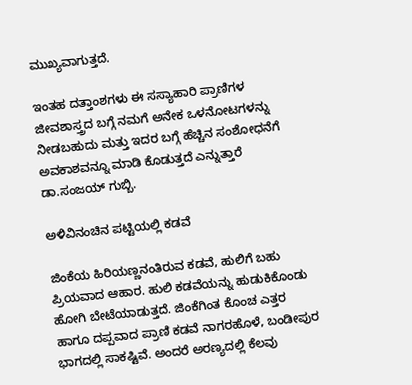ಮುಖ್ಯವಾಗುತ್ತದೆ.

ಇಂತಹ ದತ್ತಾಂಶಗಳು ಈ ಸಸ್ಯಾಹಾರಿ ಪ್ರಾಣಿಗಳ ಜೀವಶಾಸ್ತ್ರದ ಬಗ್ಗೆ ನಮಗೆ ಅನೇಕ ಒಳನೋಟಗಳನ್ನು ನೀಡಬಹುದು ಮತ್ತು ಇದರ ಬಗ್ಗೆ ಹೆಚ್ಚಿನ ಸಂಶೋಧನೆಗೆ ಅವಕಾಶವನ್ನೂ ಮಾಡಿ ಕೊಡುತ್ತದೆ ಎನ್ನುತ್ತಾರೆ ಡಾ.ಸಂಜಯ್‌ ಗುಬ್ಬಿ.

ಅಳಿವಿನಂಚಿನ ಪಟ್ಟಿಯಲ್ಲಿ ಕಡವೆ

ಜಿಂಕೆಯ ಹಿರಿಯಣ್ಣನಂತಿರುವ ಕಡವೆ, ಹುಲಿಗೆ ಬಹು ಪ್ರಿಯವಾದ ಆಹಾರ. ಹುಲಿ ಕಡವೆಯನ್ನು ಹುಡುಕಿಕೊಂಡು ಹೋಗಿ ಬೇಟೆಯಾಡುತ್ತದೆ. ಜಿಂಕೆಗಿಂತ ಕೊಂಚ ಎತ್ತರ ಹಾಗೂ ದಪ್ಪವಾದ ಪ್ರಾಣಿ ಕಡವೆ ನಾಗರಹೊಳೆ, ಬಂಡೀಪುರ ಭಾಗದಲ್ಲಿ ಸಾಕಷ್ಟಿವೆ. ಅಂದರೆ ಅರಣ್ಯದಲ್ಲಿ ಕೆಲವು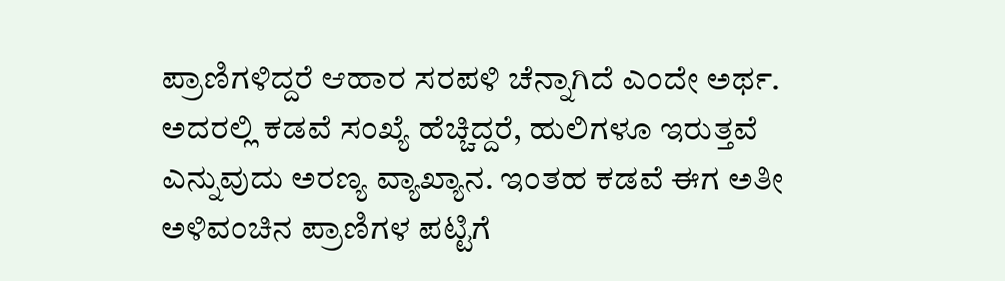ಪ್ರಾಣಿಗಳಿದ್ದರೆ ಆಹಾರ ಸರಪಳಿ ಚೆನ್ನಾಗಿದೆ ಎಂದೇ ಅರ್ಥ. ಅದರಲ್ಲಿ ಕಡವೆ ಸಂಖ್ಯೆ ಹೆಚ್ಚಿದ್ದರೆ, ಹುಲಿಗಳೂ ಇರುತ್ತವೆ ಎನ್ನುವುದು ಅರಣ್ಯ ವ್ಯಾಖ್ಯಾನ. ಇಂತಹ ಕಡವೆ ಈಗ ಅತೀ ಅಳಿವಂಚಿನ ಪ್ರಾಣಿಗಳ ಪಟ್ಟಿಗೆ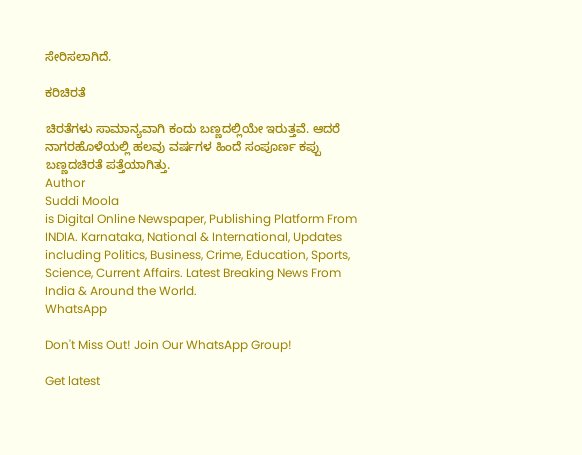ಸೇರಿಸಲಾಗಿದೆ.

ಕರಿಚಿರತೆ

ಚಿರತೆಗಳು ಸಾಮಾನ್ಯವಾಗಿ ಕಂದು ಬಣ್ಣದಲ್ಲಿಯೇ ಇರುತ್ತವೆ. ಆದರೆ ನಾಗರಹೊಳೆಯಲ್ಲಿ ಹಲವು ವರ್ಷಗಳ ಹಿಂದೆ ಸಂಪೂರ್ಣ ಕಪ್ಪು ಬಣ್ಣದಚಿರತೆ ಪತ್ತೆಯಾಗಿತ್ತು.
Author
Suddi Moola
is Digital Online Newspaper, Publishing Platform From INDIA. Karnataka, National & International, Updates including Politics, Business, Crime, Education, Sports, Science, Current Affairs. Latest Breaking News From India & Around the World.
WhatsApp

Don't Miss Out! Join Our WhatsApp Group!

Get latest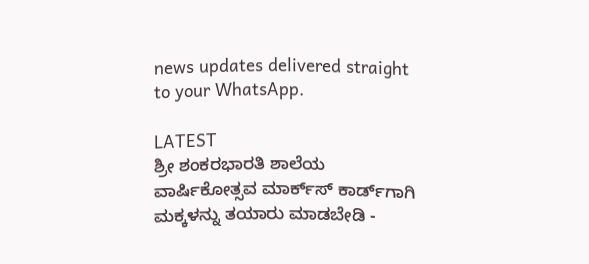news updates delivered straight to your WhatsApp.

LATEST
ಶ್ರೀ ಶಂಕರಭಾರತಿ ಶಾಲೆಯ ವಾರ್ಷಿಕೋತ್ಸವ ಮಾರ್ಕ್‌ಸ್‌ ಕಾರ್ಡ್‌ಗಾಗಿ ಮಕ್ಕಳನ್ನು ತಯಾರು ಮಾಡಬೇಡಿ -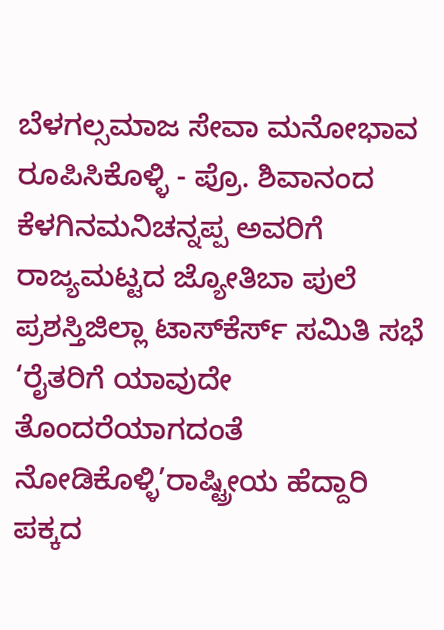ಬೆಳಗಲ್ಸಮಾಜ ಸೇವಾ ಮನೋಭಾವ ರೂಪಿಸಿಕೊಳ್ಳಿ - ಪ್ರೊ. ಶಿವಾನಂದ ಕೆಳಗಿನಮನಿಚನ್ನಪ್ಪ ಅವರಿಗೆ ರಾಜ್ಯಮಟ್ಟದ ಜ್ಯೋತಿಬಾ ಪುಲೆ ಪ್ರಶಸ್ತಿಜಿಲ್ಲಾ ಟಾಸ್‌‌ಕೆರ್ಸ್ ಸಮಿತಿ ಸಭೆ ‘ರೈತರಿಗೆ ಯಾವುದೇ ತೊಂದರೆಯಾಗದಂತೆ ನೋಡಿಕೊಳ್ಳಿ’ರಾಷ್ಟ್ರೀಯ ಹೆದ್ದಾರಿ ಪಕ್ಕದ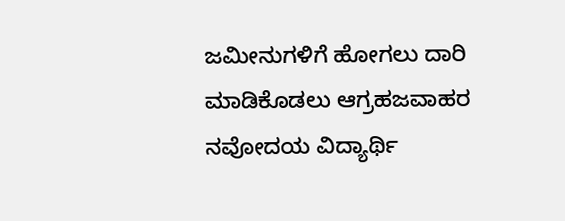ಜಮೀನುಗಳಿಗೆ ಹೋಗಲು ದಾರಿ ಮಾಡಿಕೊಡಲು ಆಗ್ರಹಜವಾಹರ ನವೋದಯ ವಿದ್ಯಾರ್ಥಿ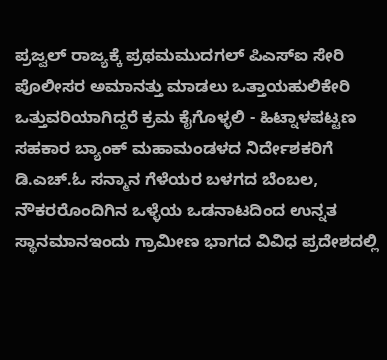ಪ್ರಜ್ವಲ್ ರಾಜ್ಯಕ್ಕೆ ಪ್ರಥಮಮುದಗಲ್ ಪಿಎಸ್‌ಐ ಸೇರಿ ಪೊಲೀಸರ ಅಮಾನತ್ತು ಮಾಡಲು ಒತ್ತಾಯಹುಲಿಕೇರಿ ಒತ್ತುವರಿಯಾಗಿದ್ದರೆ ಕ್ರಮ ಕೈಗೊಳ್ಳಲಿ - ಹಿಟ್ನಾಳಪಟ್ಟಣ ಸಹಕಾರ ಬ್ಯಾಂಕ್ ಮಹಾಮಂಡಳದ ನಿರ್ದೇಶಕರಿಗೆ ಡಿ.ಎಚ್.ಓ ಸನ್ಮಾನ ಗೆಳೆಯರ ಬಳಗದ ಬೆಂಬಲ, ನೌಕರರೊಂದಿಗಿನ ಒಳ್ಳೆಯ ಒಡನಾಟದಿಂದ ಉನ್ನತ ಸ್ಥಾನಮಾನಇಂದು ಗ್ರಾಮೀಣ ಭಾಗದ ವಿವಿಧ ಪ್ರದೇಶದಲ್ಲಿ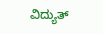ವಿದ್ಯುತ್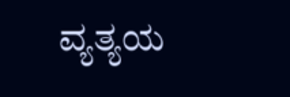ವ್ಯತ್ಯಯ